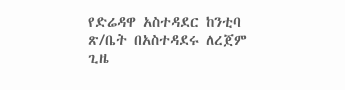የድሬዳዋ አስተዳደር ከንቲባ ጽ/ቤት በአስተዳደሩ ለረጀም ጊዜ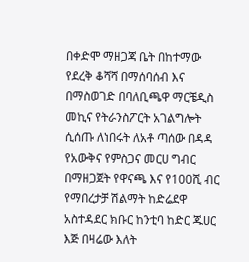በቀድሞ ማዘጋጃ ቤት በከተማው የደረቅ ቆሻሻ በማሰባሰብ እና በማስወገድ በባለቢጫዋ ማርቼዲስ መኪና የትራንስፖርት አገልግሎት ሲሰጡ ለነበሩት ለአቶ ጣሰው በዳዳ የአውቅና የምስጋና መርሀ ግብር በማዘጋጀት የዋናጫ እና የ100ሺ ብር የማበረታቻ ሽልማት ከድሬደዋ አስተዳደር ክቡር ከንቲባ ከድር ጁሀር እጅ በዛሬው እለት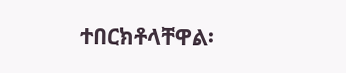ተበርክቶላቸዋል፡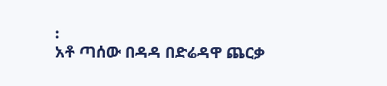፡
አቶ ጣሰው በዳዳ በድሬዳዋ ጨርቃ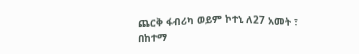ጨርቅ ፋብሪካ ወይም ኮተኒ ለ27 አመት ፣ በከተማ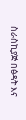ስራስኪያጅ በፅዳት እና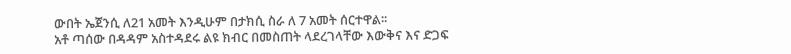ውበት ኤጀንሲ ለ21 አመት እንዲሁም በታክሲ ስራ ለ 7 አመት ሰርተዋል፡፡
አቶ ጣሰው በዳዳም አስተዳደሩ ልዩ ክብር በመስጠት ላደረገላቸው እውቅና እና ድጋፍ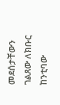መደሰታቸውን ገልጸው ለክቡር ከንቲባው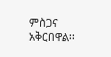ምስጋና አቅርበዋል፡፡